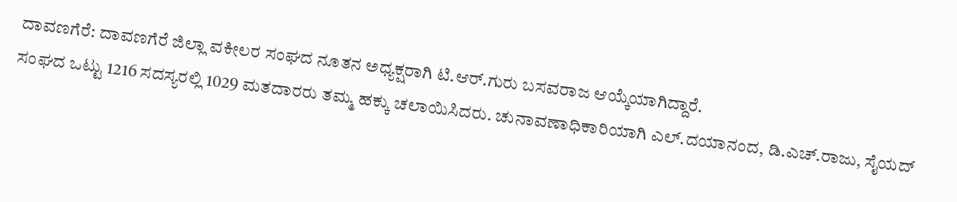ದಾವಣಗೆರೆ: ದಾವಣಗೆರೆ ಜಿಲ್ಲಾ ವಕೀಲರ ಸಂಘದ ನೂತನ ಅಧ್ಯಕ್ಷರಾಗಿ ಟಿ.ಆರ್.ಗುರು ಬಸವರಾಜ ಆಯ್ಕೆಯಾಗಿದ್ದಾರೆ.
ಸಂಘದ ಒಟ್ಟು 1216 ಸದಸ್ಯರಲ್ಲಿ 1029 ಮತದಾರರು ತಮ್ಮ ಹಕ್ಕು ಚಲಾಯಿಸಿದರು. ಚುನಾವಣಾಧಿಕಾರಿಯಾಗಿ ಎಲ್.ದಯಾನಂದ, ಡಿ.ಎಚ್.ರಾಜು, ಸೈಯದ್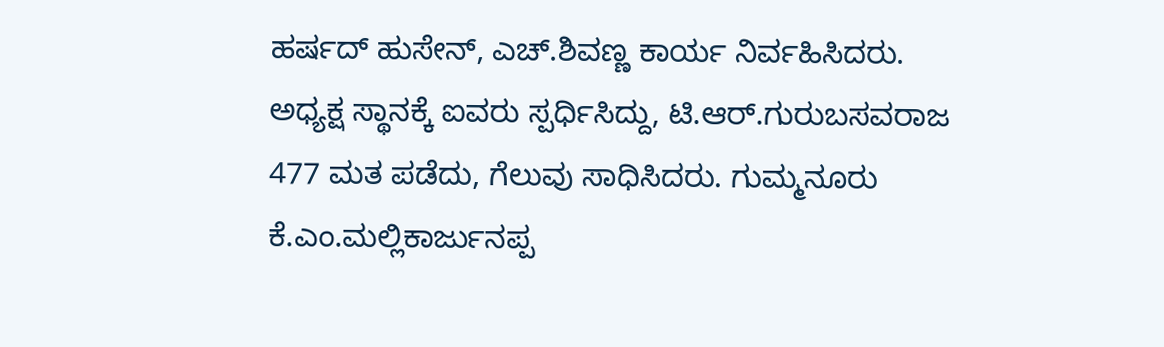ಹರ್ಷದ್ ಹುಸೇನ್, ಎಚ್.ಶಿವಣ್ಣ ಕಾರ್ಯ ನಿರ್ವಹಿಸಿದರು.
ಅಧ್ಯಕ್ಷ ಸ್ಥಾನಕ್ಕೆ ಐವರು ಸ್ಪರ್ಧಿಸಿದ್ದು, ಟಿ.ಆರ್.ಗುರುಬಸವರಾಜ 477 ಮತ ಪಡೆದು, ಗೆಲುವು ಸಾಧಿಸಿದರು. ಗುಮ್ಮನೂರು ಕೆ.ಎಂ.ಮಲ್ಲಿಕಾರ್ಜುನಪ್ಪ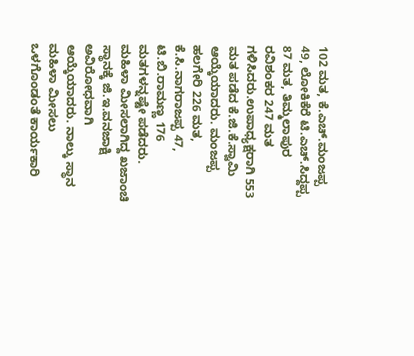102 ಮತ, ಕೆ.ಎಚ್.ಮಂಜಪ್ಪ 49, ಲೋಕಿಕೆರೆ ಟಿ.ಎಚ್.ಸಿದ್ದಪ್ಪ 87 ಮತ, ತಿಮ್ಮಲಾಪುರ ರವಿಶಂಕರ 247 ಮತ ಗಳಿಸಿದರು.ಉಪಾಧ್ಯಕ್ಷರಾಗಿ 553 ಮತ ಪಡೆದ ಕೆ.ಜಿ.ಕೆ.ಸ್ವಾಮಿ ಆಯ್ಕೆಯಾದರು. ಮಂಜಪ್ಪ ಹಲಗೇರಿ 226 ಮತ, ಕೆ.ಸಿ.ನಾಗರಾಜಪ್ಪ 47, ಟಿ.ಬಿ.ರಾಮಣ್ಣ 176 ಮತಗಳನ್ನಷ್ಟೇ ಪಡೆದರು.
ಮಹಿಳಾ ಮೀಸಲಾಗಿದ್ದ ಖಜಾಂಚಿ ಸ್ಥಾನಕ್ಕೆ ಜಿ.ಇ.ವನಜಾಕ್ಷಿ ಅವಿರೋಧವಾಗಿ ಆಯ್ಕೆಯಾದರು. ನಾಲ್ಕು ಸ್ಥಾನ ಮಹಿಳಾ ಮೀಸಲು ಒಳಗೊಂಡಂತೆ ಕಾರ್ಯಕಾರಿ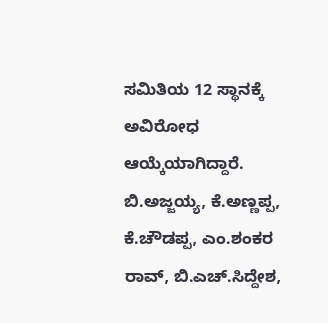ಸಮಿತಿಯ 12 ಸ್ಥಾನಕ್ಕೆ ಅವಿರೋಧ ಆಯ್ಕೆಯಾಗಿದ್ದಾರೆ. ಬಿ.ಅಜ್ಜಯ್ಯ, ಕೆ.ಅಣ್ಣಪ್ಪ, ಕೆ.ಚೌಡಪ್ಪ, ಎಂ.ಶಂಕರ ರಾವ್, ಬಿ.ಎಚ್.ಸಿದ್ದೇಶ,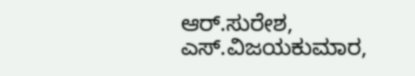ಆರ್.ಸುರೇಶ, ಎಸ್.ವಿಜಯಕುಮಾರ,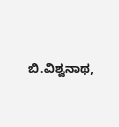ಬಿ.ವಿಶ್ವನಾಥ,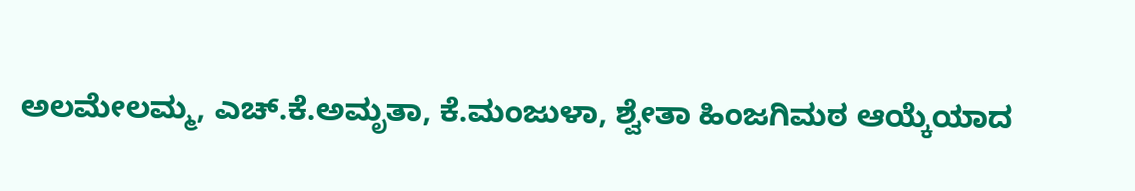ಅಲಮೇಲಮ್ಮ, ಎಚ್.ಕೆ.ಅಮೃತಾ, ಕೆ.ಮಂಜುಳಾ, ಶ್ವೇತಾ ಹಿಂಜಗಿಮಠ ಆಯ್ಕೆಯಾದ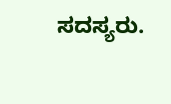ಸದಸ್ಯರು.